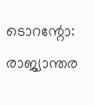ടൊറന്റോ: രാജ്യാന്തര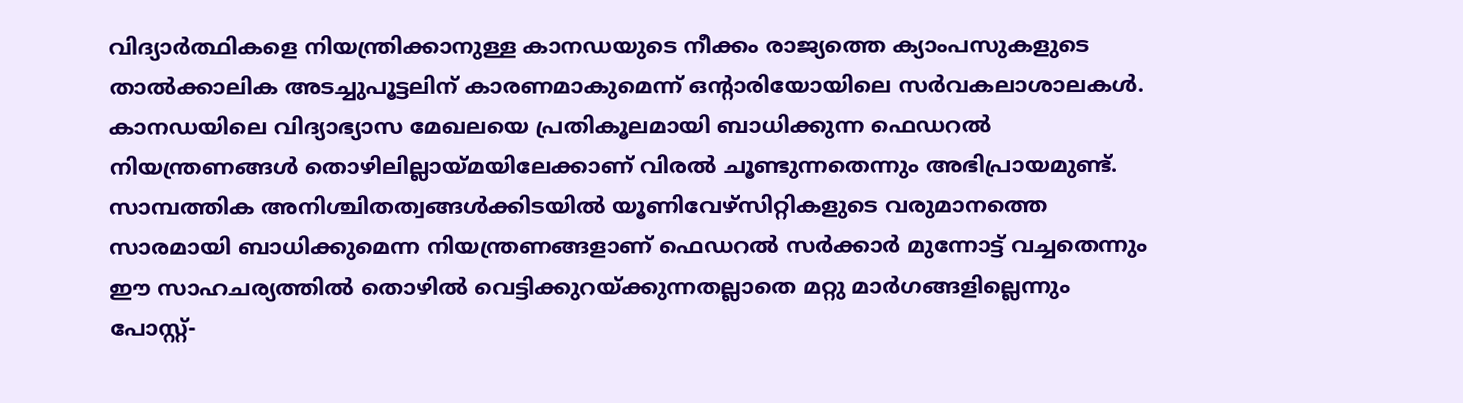വിദ്യാർത്ഥികളെ നിയന്ത്രിക്കാനുള്ള കാനഡയുടെ നീക്കം രാജ്യത്തെ ക്യാംപസുകളുടെ താൽക്കാലിക അടച്ചുപൂട്ടലിന് കാരണമാകുമെന്ന് ഒന്റാരിയോയിലെ സർവകലാശാലകൾ. കാനഡയിലെ വിദ്യാഭ്യാസ മേഖലയെ പ്രതികൂലമായി ബാധിക്കുന്ന ഫെഡറൽ നിയന്ത്രണങ്ങൾ തൊഴിലില്ലായ്മയിലേക്കാണ് വിരൽ ചൂണ്ടുന്നതെന്നും അഭിപ്രായമുണ്ട്. സാമ്പത്തിക അനിശ്ചിതത്വങ്ങൾക്കിടയിൽ യൂണിവേഴ്സിറ്റികളുടെ വരുമാനത്തെ സാരമായി ബാധിക്കുമെന്ന നിയന്ത്രണങ്ങളാണ് ഫെഡറൽ സർക്കാർ മുന്നോട്ട് വച്ചതെന്നും ഈ സാഹചര്യത്തിൽ തൊഴിൽ വെട്ടിക്കുറയ്ക്കുന്നതല്ലാതെ മറ്റു മാർഗങ്ങളില്ലെന്നും പോസ്റ്റ്-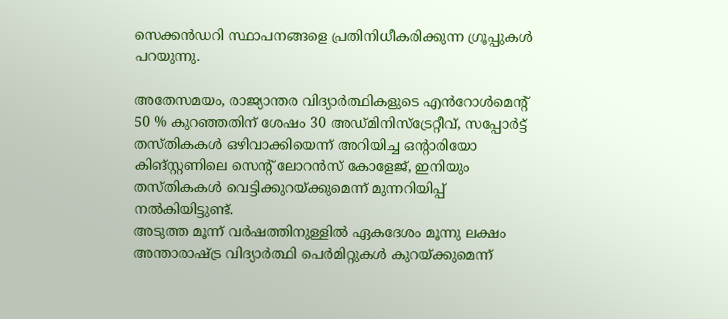സെക്കൻഡറി സ്ഥാപനങ്ങളെ പ്രതിനിധീകരിക്കുന്ന ഗ്രൂപ്പുകൾ പറയുന്നു.

അതേസമയം, രാജ്യാന്തര വിദ്യാർത്ഥികളുടെ എൻറോൾമെൻ്റ് 50 % കുറഞ്ഞതിന് ശേഷം 30 അഡ്മിനിസ്ട്രേറ്റീവ്, സപ്പോർട്ട് തസ്തികകൾ ഒഴിവാക്കിയെന്ന് അറിയിച്ച ഒന്റാരിയോ കിങ്സ്റ്റണിലെ സെൻ്റ് ലോറൻസ് കോളേജ്, ഇനിയും തസ്തികകൾ വെട്ടിക്കുറയ്ക്കുമെന്ന് മുന്നറിയിപ്പ് നൽകിയിട്ടുണ്ട്.
അടുത്ത മൂന്ന് വർഷത്തിനുള്ളിൽ ഏകദേശം മൂന്നു ലക്ഷം അന്താരാഷ്ട്ര വിദ്യാർത്ഥി പെർമിറ്റുകൾ കുറയ്ക്കുമെന്ന്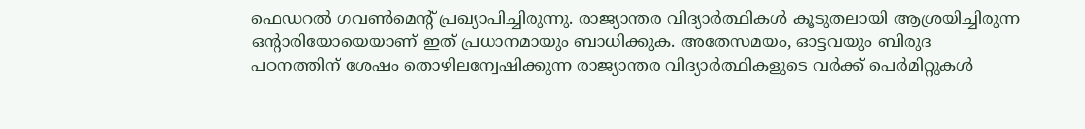ഫെഡറൽ ഗവൺമെൻ്റ് പ്രഖ്യാപിച്ചിരുന്നു. രാജ്യാന്തര വിദ്യാർത്ഥികൾ കൂടുതലായി ആശ്രയിച്ചിരുന്ന ഒന്റാരിയോയെയാണ് ഇത് പ്രധാനമായും ബാധിക്കുക. അതേസമയം, ഓട്ടവയും ബിരുദ പഠനത്തിന് ശേഷം തൊഴിലന്വേഷിക്കുന്ന രാജ്യാന്തര വിദ്യാർത്ഥികളുടെ വർക്ക് പെർമിറ്റുകൾ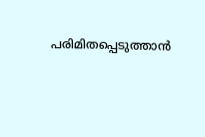പരിമിതപ്പെടുത്താൻ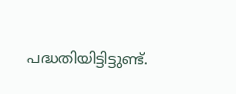പദ്ധതിയിട്ടിട്ടുണ്ട്.